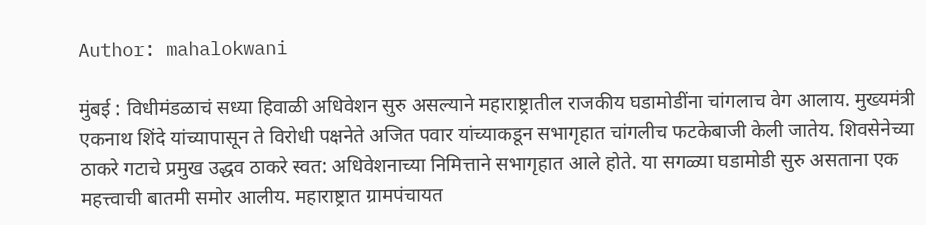Author: mahalokwani

मुंबई : विधीमंडळाचं सध्या हिवाळी अधिवेशन सुरु असल्याने महाराष्ट्रातील राजकीय घडामोडींना चांगलाच वेग आलाय. मुख्यमंत्री एकनाथ शिंदे यांच्यापासून ते विरोधी पक्षनेते अजित पवार यांच्याकडून सभागृहात चांगलीच फटकेबाजी केली जातेय. शिवसेनेच्या ठाकरे गटाचे प्रमुख उद्धव ठाकरे स्वत: अधिवेशनाच्या निमित्ताने सभागृहात आले होते. या सगळ्या घडामोडी सुरु असताना एक महत्त्वाची बातमी समोर आलीय. महाराष्ट्रात ग्रामपंचायत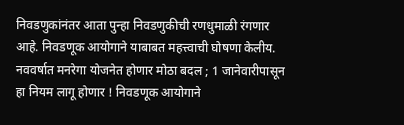निवडणुकांनंतर आता पुन्हा निवडणुकीची रणधुमाळी रंगणार आहे. निवडणूक आयोगाने याबाबत महत्त्वाची घोषणा केलीय. नववर्षात मनरेगा योजनेत होणार मोठा बदल ; 1 जानेवारीपासून हा नियम लागू होणार ! निवडणूक आयोगाने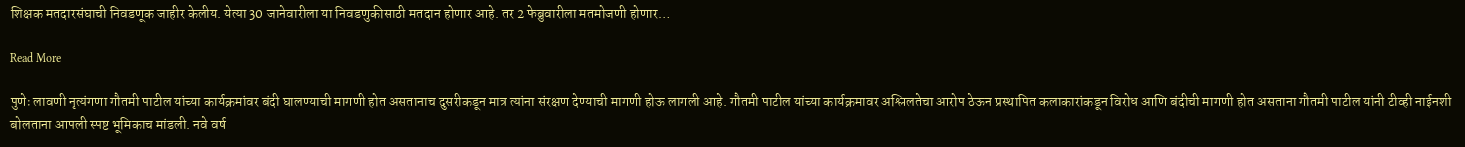शिक्षक मतदारसंघाची निवडणूक जाहीर केलीय. येत्या 30 जानेवारीला या निवडणुकीसाठी मतदान होणार आहे. तर 2 फेब्रुवारीला मतमोजणी होणार…

Read More

पुणेः लावणी नृत्यंगणा गौतमी पाटील यांच्या कार्यक्रमांवर बंदी घालण्याची मागणी होत असतानाच दुसरीकडून मात्र त्यांना संरक्षण देण्याची मागणी होऊ लागली आहे. गौतमी पाटील यांच्या कार्यक्रमावर अश्लिलतेचा आरोप ठेऊन प्रस्थापित कलाकारांकडून विरोध आणि बंदीची मागणी होत असताना गौतमी पाटील यांनी टीव्ही नाईनशी बोलताना आपली स्पष्ट भूमिकाच मांडली. नवे वर्ष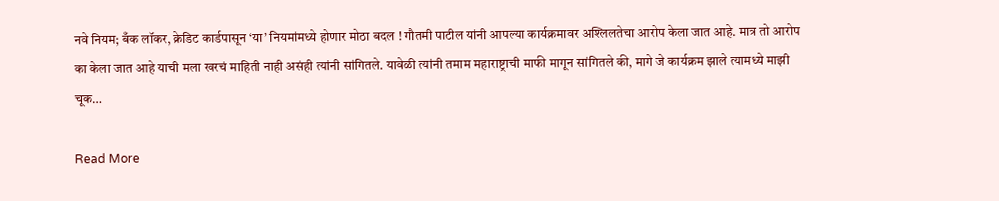नवे नियम; बँक लॉकर, क्रेडिट कार्डपासून ‘या’ नियमांमध्ये होणार मोठा बदल ! गौतमी पाटील यांनी आपल्या कार्यक्रमावर अश्लिलतेचा आरोप केला जात आहे. मात्र तो आरोप का केला जात आहे याची मला खरचं माहिती नाही असंही त्यांनी सांगितले. यावेळी त्यांनी तमाम महाराष्ट्राची माफी मागून सांगितले की, मागे जे कार्यक्रम झाले त्यामध्ये माझी चूक…

Read More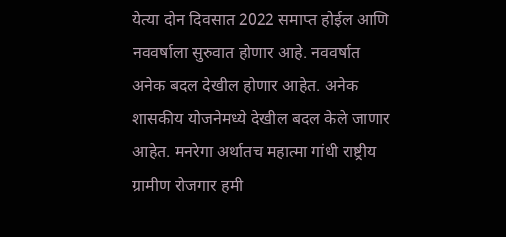येत्या दोन दिवसात 2022 समाप्त होईल आणि नववर्षाला सुरुवात होणार आहे. नववर्षात अनेक बदल देखील होणार आहेत. अनेक शासकीय योजनेमध्ये देखील बदल केले जाणार आहेत. मनरेगा अर्थातच महात्मा गांधी राष्ट्रीय ग्रामीण रोजगार हमी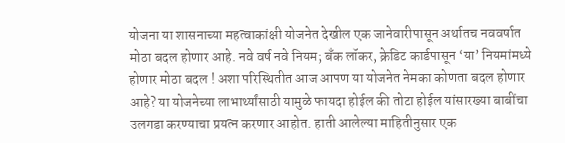योजना या शासनाच्या महत्वाकांक्षी योजनेत देखील एक जानेवारीपासून अर्थातच नववर्षात मोठा बदल होणार आहे. नवे वर्ष नवे नियम; बँक लॉकर, क्रेडिट कार्डपासून ‘या’ नियमांमध्ये होणार मोठा बदल ! अशा परिस्थितीत आज आपण या योजनेत नेमका कोणता बदल होणार आहे? या योजनेच्या लाभार्थ्यांसाठी यामुळे फायदा होईल की तोटा होईल यांसारख्या बाबींचा उलगडा करण्याचा प्रयत्न करणार आहोत. हाती आलेल्या माहितीनुसार एक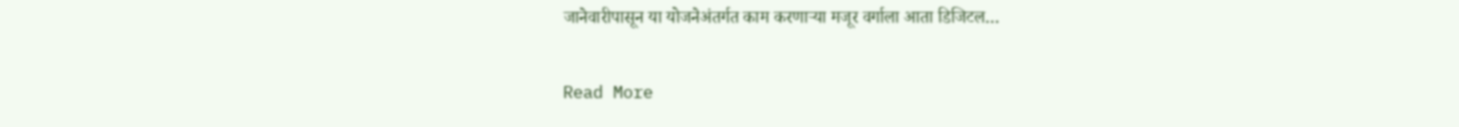जानेवारीपासून या योजनेअंतर्गत काम करणाऱ्या मजूर वर्गाला आता डिजिटल…

Read More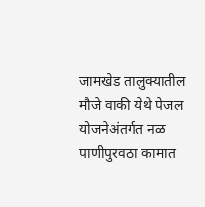जामखेड तालुक्यातील मौजे वाकी येथे पेजल योजनेअंतर्गत नळ पाणीपुरवठा कामात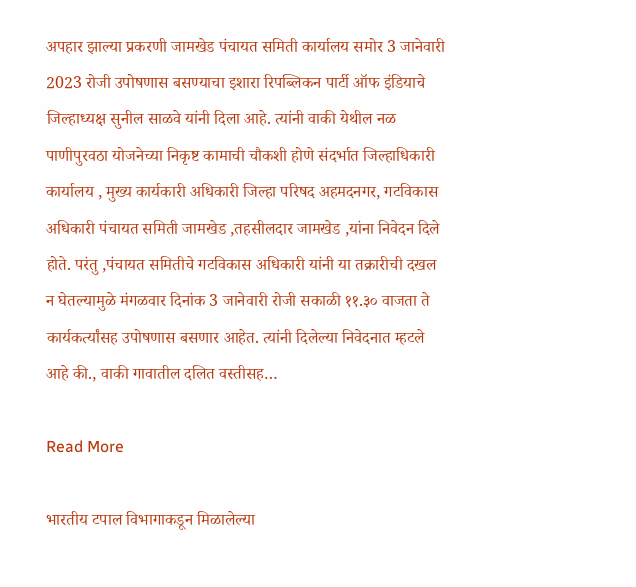अपहार झाल्या प्रकरणी जामखेड पंचायत समिती कार्यालय समोर 3 जानेवारी 2023 रोजी उपोषणास बसण्याचा इशारा रिपब्लिकन पार्टी ऑफ इंडियाचे जिल्हाध्यक्ष सुनील साळवे यांनी दिला आहे. त्यांनी वाकी येथील नळ पाणीपुरवठा योजनेच्या निकृष्ट कामाची चौकशी होणे संदर्भात जिल्हाधिकारी कार्यालय , मुख्य कार्यकारी अधिकारी जिल्हा परिषद अहमदनगर, गटविकास अधिकारी पंचायत समिती जामखेड ,तहसीलदार जामखेड ,यांना निवेदन दिले होते. परंतु ,पंचायत समितीचे गटविकास अधिकारी यांनी या तक्रारीची दखल न घेतल्यामुळे मंगळवार दिनांक 3 जानेवारी रोजी सकाळी ११.३० वाजता ते कार्यकर्त्यांसह उपोषणास बसणार आहेत. त्यांनी दिलेल्या निवेदनात म्हटले आहे की., वाकी गावातील दलित वस्तीसह…

Read More

भारतीय टपाल विभागाकडून मिळालेल्या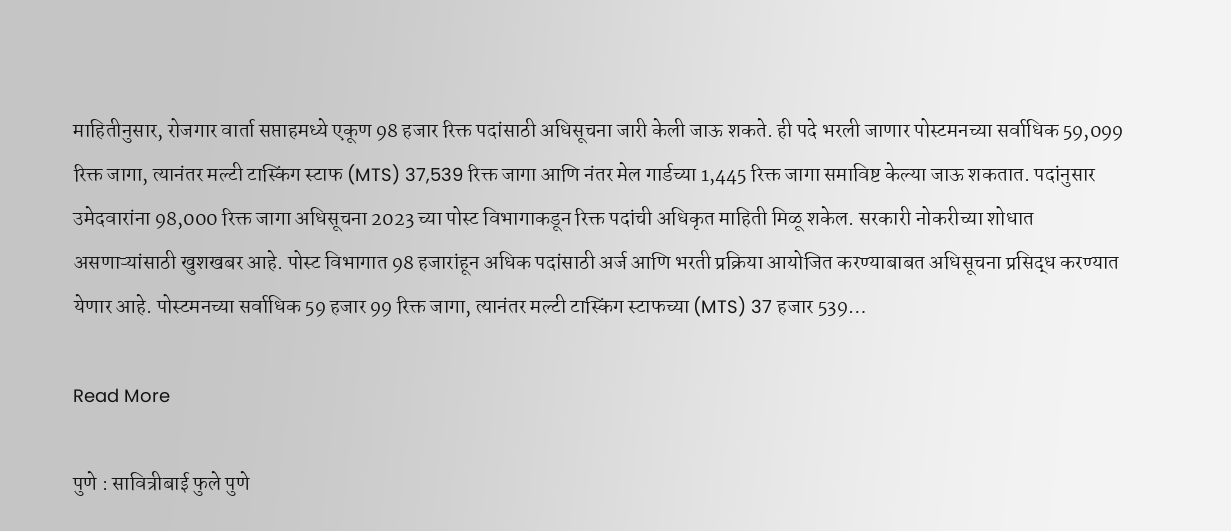माहितीनुसार, रोजगार वार्ता सप्ताहमध्ये एकूण 98 हजार रिक्त पदांसाठी अधिसूचना जारी केली जाऊ शकते. ही पदे भरली जाणार पोस्टमनच्या सर्वाधिक 59,099 रिक्त जागा, त्यानंतर मल्टी टास्किंग स्टाफ (MTS) 37,539 रिक्त जागा आणि नंतर मेल गार्डच्या 1,445 रिक्त जागा समाविष्ट केल्या जाऊ शकतात. पदांनुसार उमेदवारांना 98,000 रिक्त जागा अधिसूचना 2023 च्या पोस्ट विभागाकडून रिक्त पदांची अधिकृत माहिती मिळू शकेल. सरकारी नोकरीच्या शोधात असणाऱ्यांसाठी खुशखबर आहे. पोस्ट विभागात 98 हजारांहून अधिक पदांसाठी अर्ज आणि भरती प्रक्रिया आयोजित करण्याबाबत अधिसूचना प्रसिद्ध करण्यात येणार आहे. पोस्टमनच्या सर्वाधिक 59 हजार 99 रिक्त जागा, त्यानंतर मल्टी टास्किंग स्टाफच्या (MTS) 37 हजार 539…

Read More

पुणे : सावित्रीबाई फुले पुणे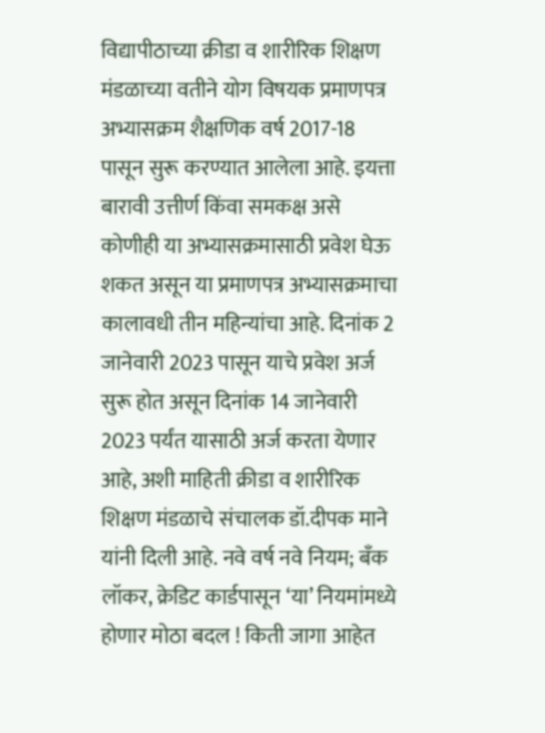विद्यापीठाच्या क्रीडा व शारीरिक शिक्षण मंडळाच्या वतीने योग विषयक प्रमाणपत्र अभ्यासक्रम शैक्षणिक वर्ष 2017-18 पासून सुरू करण्यात आलेला आहे. इयत्ता बारावी उत्तीर्ण किंवा समकक्ष असे कोणीही या अभ्यासक्रमासाठी प्रवेश घेऊ शकत असून या प्रमाणपत्र अभ्यासक्रमाचा कालावधी तीन महिन्यांचा आहे. दिनांक 2 जानेवारी 2023 पासून याचे प्रवेश अर्ज सुरू होत असून दिनांक 14 जानेवारी 2023 पर्यंत यासाठी अर्ज करता येणार आहे, अशी माहिती क्रीडा व शारीरिक शिक्षण मंडळाचे संचालक डॉ.दीपक माने यांनी दिली आहे. नवे वर्ष नवे नियम; बँक लॉकर, क्रेडिट कार्डपासून ‘या’ नियमांमध्ये होणार मोठा बदल ! किती जागा आहेत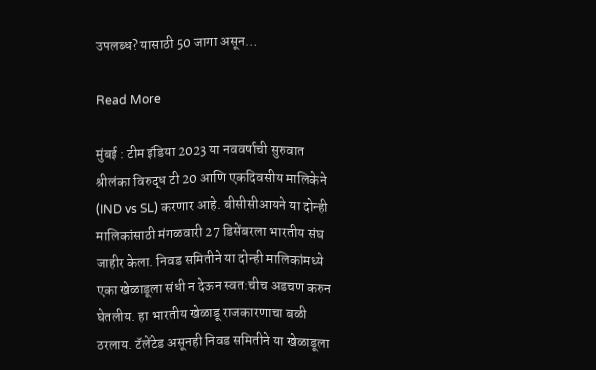उपलब्ध? यासाठी 50 जागा असून…

Read More

मुंबई : टीम इंडिया 2023 या नववर्षाची सुरुवात श्रीलंका विरुद्ध टी 20 आणि एकदिवसीय मालिकेने (IND vs SL) करणार आहे. बीसीसीआयने या दोन्ही मालिकांसाठी मंगळवारी 27 डिसेंबरला भारतीय संघ जाहीर केला. निवड समितीने या दोन्ही मालिकांमध्ये एका खेळाडूला संधी न देऊन स्वत:चीच अडचण करुन घेतलीय. हा भारतीय खेळाडू राजकारणाचा बळी ठरलाय. टॅलेंटेड असूनही निवड समितीने या खेळाडूला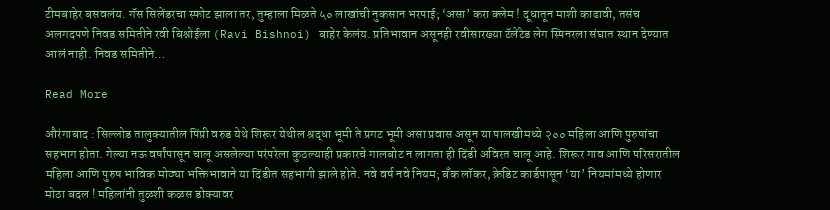टीमबाहेर बसवलंय. गॅस सिलेंडरचा स्फोट झाला तर, तुम्हाला मिळते ५० लाखांची नुकसान भरपाई; ‘असा’ करा क्लेम ! दूधातून माशी काढावी, तसंच अलगदपणे निवड समितीने रवी बिश्नोईला (Ravi Bishnoi) बाहेर केलंय. प्रतिभावान असूनही रवीसारख्या टॅलेंटेड लेग स्पिनरला संघात स्थान देण्यात आलं नाही. निवड समितीने…

Read More

औरंगाबाद : सिल्लोड तालुक्यातील पिंप्री वरुड येथे शिरूर येथील श्रद्धा भूमी ते प्रगट भूमी असा प्रवास असून या पालखीमध्ये २०० महिला आणि पुरुषांचा सहभाग होता. गेल्या नऊ वर्षांपासून चालू असलेल्या परंपरेला कुठल्याही प्रकारचे गालबोट न लागता ही दिंडी अविरत चालू आहे. शिरूर गाव आणि परिसरातील महिला आणि पुरुष भाविक मोठ्या भक्तिभावाने या दिंडीत सहभागी झाले होते. नवे वर्ष नवे नियम; बँक लॉकर, क्रेडिट कार्डपासून ‘या’ नियमांमध्ये होणार मोठा बदल ! महिलांनी तुळशी कळस डोक्यावर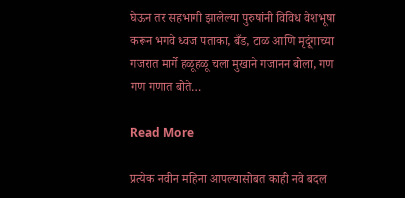घेऊन तर सहभागी झालेल्या पुरुषांनी विविध वेशभूषा करून भगवे ध्वज पताका, बँड, टाळ आणि मृदूंगाच्या गजरात मार्गे हळूहळू चला मुखाने गजानन बोला, गण गण गणात बोते…

Read More

प्रत्येक नवीन महिना आपल्यासोबत काही नवे बदल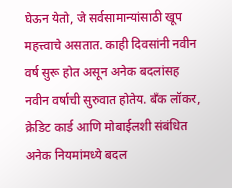घेऊन येतो, जे सर्वसामान्यांसाठी खूप महत्त्वाचे असतात. काही दिवसांनी नवीन वर्ष सुरू होत असून अनेक बदलांसह नवीन वर्षाची सुरुवात होतेय. बँक लॉकर, क्रेडिट कार्ड आणि मोबाईलशी संबंधित अनेक नियमांमध्ये बदल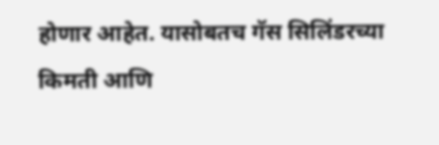होणार आहेत. यासोबतच गॅस सिलिंडरच्या किमती आणि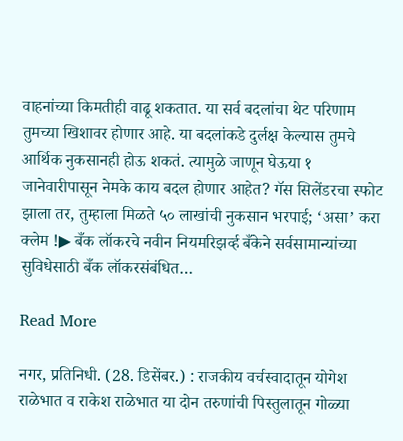वाहनांच्या किमतीही वाढू शकतात. या सर्व बदलांचा थेट परिणाम तुमच्या खिशावर होणार आहे. या बदलांकडे दुर्लक्ष केल्यास तुमचे आर्थिक नुकसानही होऊ शकतं. त्यामुळे जाणून घेऊया १ जानेवारीपासून नेमके काय बदल होणार आहेत? गॅस सिलेंडरचा स्फोट झाला तर, तुम्हाला मिळते ५० लाखांची नुकसान भरपाई; ‘असा’ करा क्लेम !▶ बँक लॉकरचे नवीन नियमरिझर्व्ह बँकेने सर्वसामान्यांच्या सुविधेसाठी बँक लॉकरसंबंधित…

Read More

नगर, प्रतिनिधी. (28. डिसेंबर.) : राजकीय वर्चस्वादातून योगेश राळेभात व राकेश राळेभात या दोन तरुणांची पिस्तुलातून गोळ्या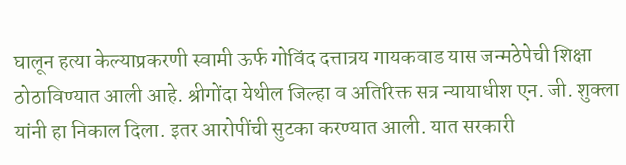घालून हत्या केल्याप्रकरणी स्वामी ऊर्फ गोविंद दत्तात्रय गायकवाड यास जन्मठेपेची शिक्षा ठोठाविण्यात आली आहे. श्रीगोंदा येथील जिल्हा व अतिरिक्त सत्र न्यायाधीश एन. जी. शुक्ला यांनी हा निकाल दिला. इतर आरोपींची सुटका करण्यात आली. यात सरकारी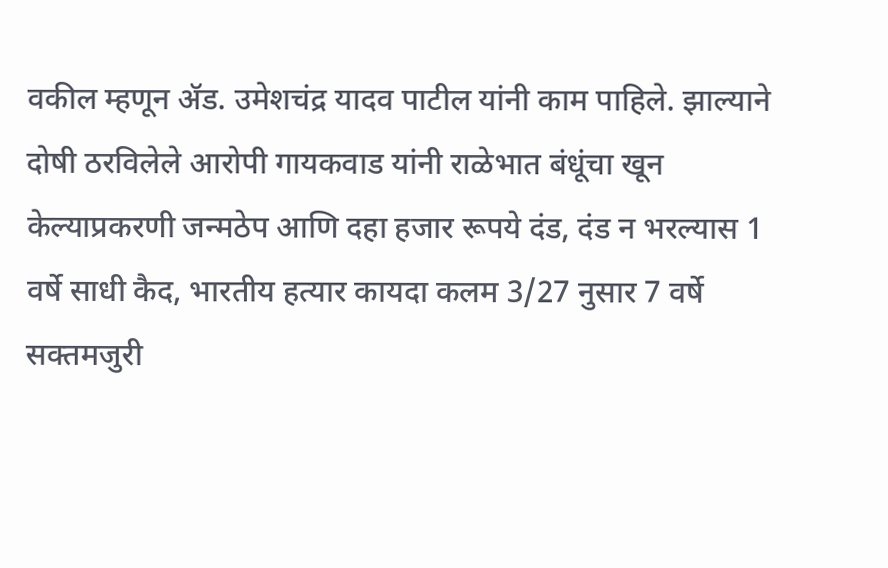वकील म्हणून ॲड. उमेशचंद्र यादव पाटील यांनी काम पाहिले. झाल्याने दोषी ठरविलेले आरोपी गायकवाड यांनी राळेभात बंधूंचा खून केल्याप्रकरणी जन्मठेप आणि दहा हजार रूपये दंड, दंड न भरल्यास 1 वर्षे साधी कैद, भारतीय हत्यार कायदा कलम 3/27 नुसार 7 वर्षे सक्तमजुरी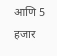आणि 5 हजार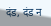दंड, दंड न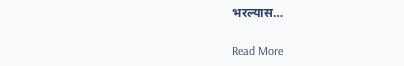भरल्यास…

Read More